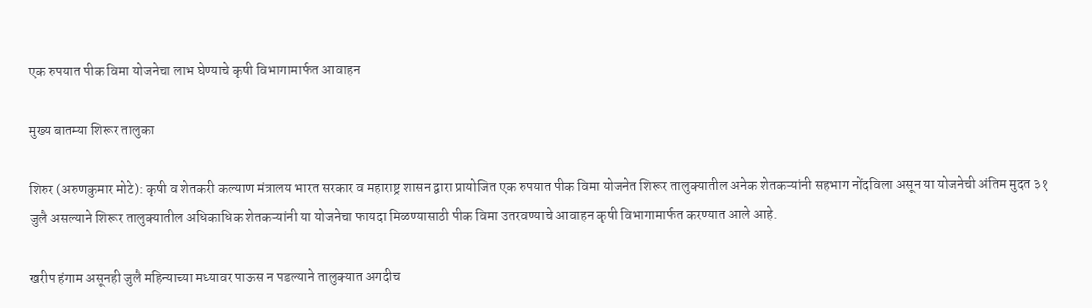एक रुपयात पीक विमा योजनेचा लाभ घेण्याचे कृषी विभागामार्फत आवाहन

मुख्य बातम्या शिरूर तालुका

शिरुर (अरुणकुमार मोटे): कृषी व शेतकरी कल्याण मंत्रालय भारत सरकार व महाराष्ट्र शासन द्वारा प्रायोजित एक रुपयात पीक विमा योजनेत शिरूर तालुक्यातील अनेक शेतकऱ्यांनी सहभाग नोंदविला असून या योजनेची अंतिम मुदत ३१ जुलै असल्याने शिरूर तालुक्यातील अधिकाधिक शेतकऱ्यांनी या योजनेचा फायदा मिळण्यासाठी पीक विमा उतरवण्याचे आवाहन कृषी विभागामार्फत करण्यात आले आहे.

खरीप हंगाम असूनही जुलै महिन्याच्या मध्यावर पाऊस न पडल्याने तालुक्यात अगदीच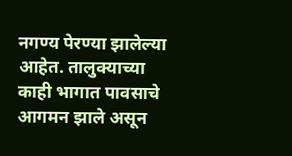नगण्य पेरण्या झालेल्या आहेत. तालुक्याच्या काही भागात पावसाचे आगमन झाले असून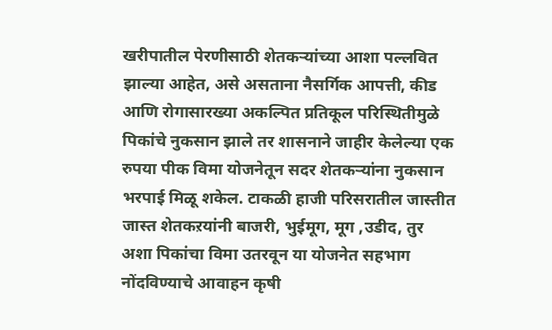खरीपातील पेरणीसाठी शेतकऱ्यांच्या आशा पल्लवित झाल्या आहेत, असे असताना नैसर्गिक आपत्ती, कीड आणि रोगासारख्या अकल्पित प्रतिकूल परिस्थितीमुळे पिकांचे नुकसान झाले तर शासनाने जाहीर केलेल्या एक रुपया पीक विमा योजनेतून सदर शेतकऱ्यांना नुकसान भरपाई मिळू शकेल. टाकळी हाजी परिसरातील जास्तीत जास्त शेतकऱयांनी बाजरी, भुईमूग, मूग ,उडीद, तुर अशा पिकांचा विमा उतरवून या योजनेत सहभाग नोंदविण्याचे आवाहन कृषी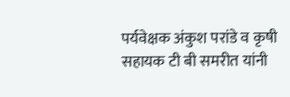पर्यवेक्षक अंकुश परांडे व कृषी सहायक टी बी समरीत यांनी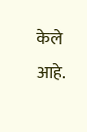केले आहे.